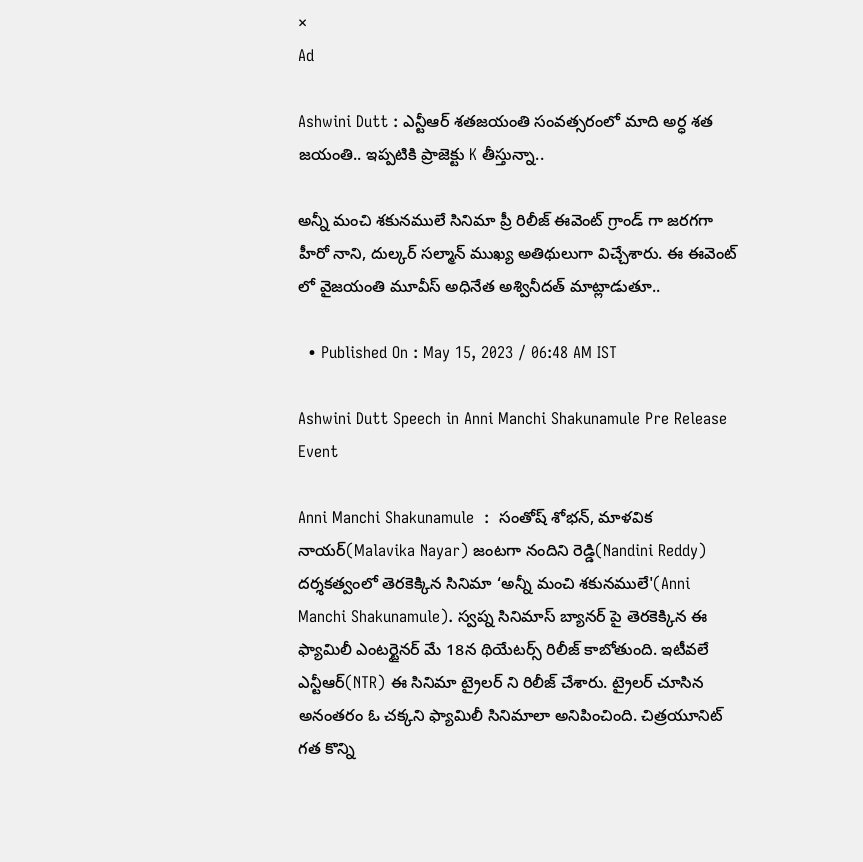×
Ad

Ashwini Dutt : ఎన్టీఆర్ శతజయంతి సంవత్సరంలో మాది అర్ధ శత జయంతి.. ఇప్పటికి ప్రాజెక్టు K తీస్తున్నా..

అన్నీ మంచి శకునములే సినిమా ప్రీ రిలీజ్ ఈవెంట్ గ్రాండ్ గా జరగగా హీరో నాని, దుల్కర్ సల్మాన్ ముఖ్య అతిథులుగా విచ్చేశారు. ఈ ఈవెంట్ లో వైజయంతి మూవీస్ అధినేత అశ్వినీదత్ మాట్లాడుతూ..

  • Published On : May 15, 2023 / 06:48 AM IST

Ashwini Dutt Speech in Anni Manchi Shakunamule Pre Release Event

Anni Manchi Shakunamule  :  సంతోష్ శోభన్, మాళవిక నాయర్(Malavika Nayar) జంటగా నందిని రెడ్డి(Nandini Reddy) దర్శకత్వంలో తెరకెక్కిన సినిమా ‘అన్నీ మంచి శకునములే'(Anni Manchi Shakunamule). స్వప్న సినిమాస్ బ్యానర్ పై తెరకెక్కిన ఈ ఫ్యామిలీ ఎంటర్టైనర్ మే 18న థియేటర్స్ రిలీజ్ కాబోతుంది. ఇటీవలే ఎన్టీఆర్(NTR) ఈ సినిమా ట్రైలర్ ని రిలీజ్ చేశారు. ట్రైలర్ చూసిన అనంతరం ఓ చక్కని ఫ్యామిలీ సినిమాలా అనిపించింది. చిత్రయూనిట్ గత కొన్ని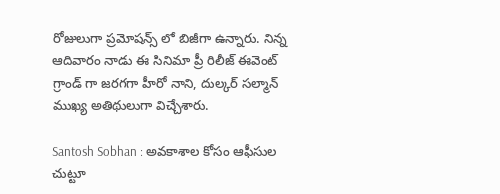రోజులుగా ప్రమోషన్స్ లో బిజీగా ఉన్నారు. నిన్న ఆదివారం నాడు ఈ సినిమా ప్రీ రిలీజ్ ఈవెంట్ గ్రాండ్ గా జరగగా హీరో నాని, దుల్కర్ సల్మాన్ ముఖ్య అతిథులుగా విచ్చేశారు.

Santosh Sobhan : అవకాశాల కోసం ఆఫీసుల చుట్టూ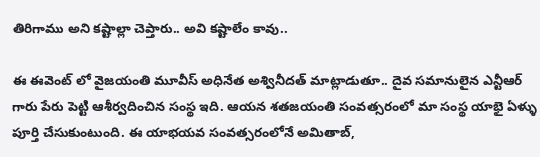తిరిగాము అని కష్టాల్లా చెప్తారు.. అవి కష్టాలేం కావు..

ఈ ఈవెంట్ లో వైజయంతి మూవీస్ అధినేత అశ్వినీదత్ మాట్లాడుతూ.. దైవ సమానులైన ఎన్టీఆర్ గారు పేరు పెట్టి ఆశీర్వదించిన సంస్థ ఇది. ఆయన శతజయంతి సంవత్సరంలో మా సంస్థ యాభై ఏళ్ళు పూర్తి చేసుకుంటుంది. ఈ యాభయవ సంవత్సరంలోనే అమితాబ్,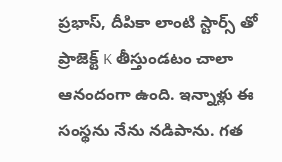ప్రభాస్, దీపికా లాంటి స్టార్స్ తో ప్రాజెక్ట్ K తీస్తుండటం చాలా ఆనందంగా ఉంది. ఇన్నాళ్లు ఈ సంస్థను నేను నడిపాను. గత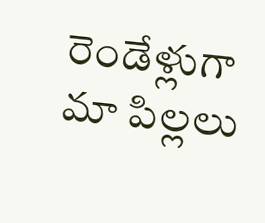రెండేళ్లుగా మా పిల్లలు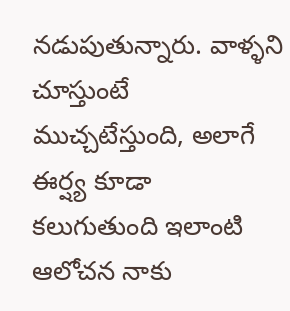నడుపుతున్నారు. వాళ్ళని చూస్తుంటే ముచ్చటేస్తుంది, అలాగే ఈర్ష్య కూడా కలుగుతుంది ఇలాంటి ఆలోచన నాకు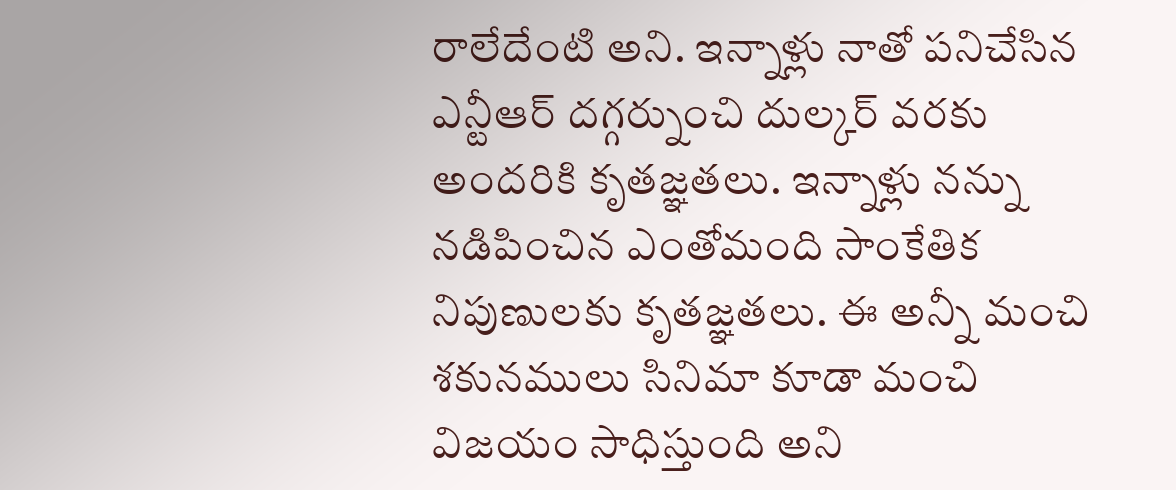రాలేదేంటి అని. ఇన్నాళ్లు నాతో పనిచేసిన ఎన్టీఆర్ దగ్గర్నుంచి దుల్కర్ వరకు అందరికి కృతజ్ఞతలు. ఇన్నాళ్లు నన్ను నడిపించిన ఎంతోమంది సాంకేతిక నిపుణులకు కృతజ్ఞతలు. ఈ అన్నీ మంచి శకునములు సినిమా కూడా మంచి విజయం సాధిస్తుంది అని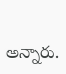అన్నారు.